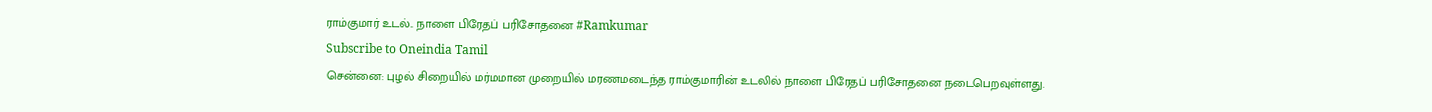ராம்குமார் உடல்.. நாளை பிரேதப் பரிசோதனை #Ramkumar
Subscribe to Oneindia Tamil
சென்னை: புழல் சிறையில் மர்மமான முறையில் மரணமடைந்த ராம்குமாரின் உடலில் நாளை பிரேதப் பரிசோதனை நடைபெறவுள்ளது.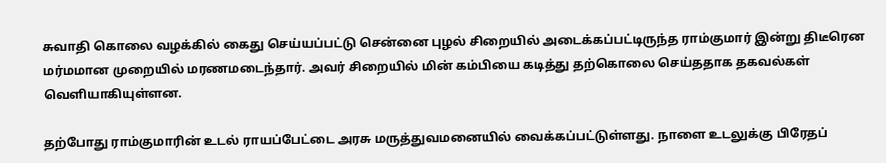சுவாதி கொலை வழக்கில் கைது செய்யப்பட்டு சென்னை புழல் சிறையில் அடைக்கப்பட்டிருந்த ராம்குமார் இன்று திடீரென மர்மமான முறையில் மரணமடைந்தார். அவர் சிறையில் மின் கம்பியை கடித்து தற்கொலை செய்ததாக தகவல்கள் வெளியாகியுள்ளன.

தற்போது ராம்குமாரின் உடல் ராயப்பேட்டை அரசு மருத்துவமனையில் வைக்கப்பட்டுள்ளது. நாளை உடலுக்கு பிரேதப்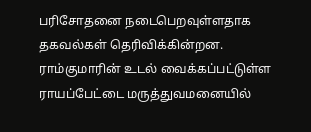பரிசோதனை நடைபெறவுள்ளதாக தகவல்கள் தெரிவிக்கின்றன. ராம்குமாரின் உடல் வைக்கப்பட்டுள்ள ராயப்பேட்டை மருத்துவமனையில்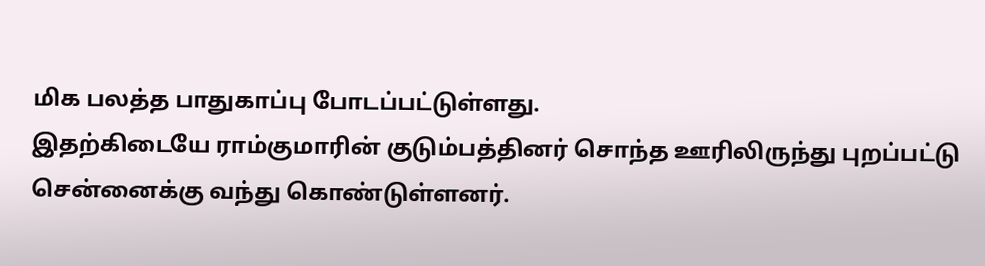மிக பலத்த பாதுகாப்பு போடப்பட்டுள்ளது.
இதற்கிடையே ராம்குமாரின் குடும்பத்தினர் சொந்த ஊரிலிருந்து புறப்பட்டு சென்னைக்கு வந்து கொண்டுள்ளனர்.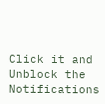Click it and Unblock the Notifications